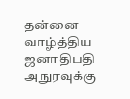தன்னை வாழ்த்திய ஜனாதிபதி அநுரவுக்கு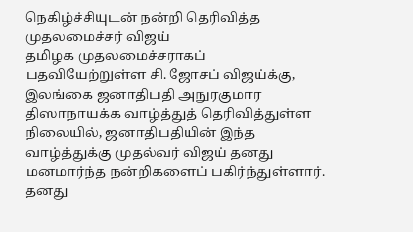நெகிழ்ச்சியுடன் நன்றி தெரிவித்த முதலமைச்சர் விஜய்
தமிழக முதலமைச்சராகப் பதவியேற்றுள்ள சி. ஜோசப் விஜய்க்கு, இலங்கை ஜனாதிபதி அநுரகுமார திஸாநாயக்க வாழ்த்துத் தெரிவித்துள்ள நிலையில், ஜனாதிபதியின் இந்த வாழ்த்துக்கு முதல்வர் விஜய் தனது மனமார்ந்த நன்றிகளைப் பகிர்ந்துள்ளார்.
தனது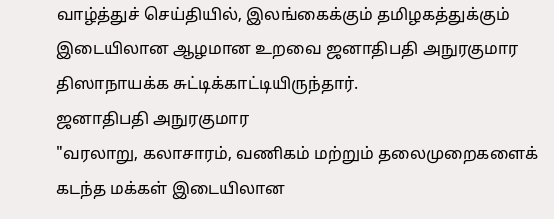வாழ்த்துச் செய்தியில், இலங்கைக்கும் தமிழகத்துக்கும் இடையிலான ஆழமான உறவை ஜனாதிபதி அநுரகுமார திஸாநாயக்க சுட்டிக்காட்டியிருந்தார்.
ஜனாதிபதி அநுரகுமார
"வரலாறு, கலாசாரம், வணிகம் மற்றும் தலைமுறைகளைக் கடந்த மக்கள் இடையிலான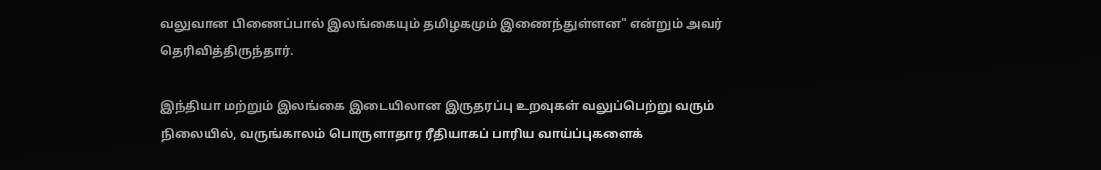வலுவான பிணைப்பால் இலங்கையும் தமிழகமும் இணைந்துள்ளன" என்றும் அவர் தெரிவித்திருந்தார்.

இந்தியா மற்றும் இலங்கை இடையிலான இருதரப்பு உறவுகள் வலுப்பெற்று வரும் நிலையில், வருங்காலம் பொருளாதார ரீதியாகப் பாரிய வாய்ப்புகளைக்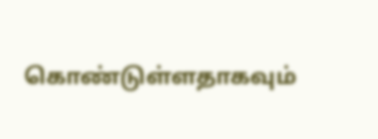கொண்டுள்ளதாகவும்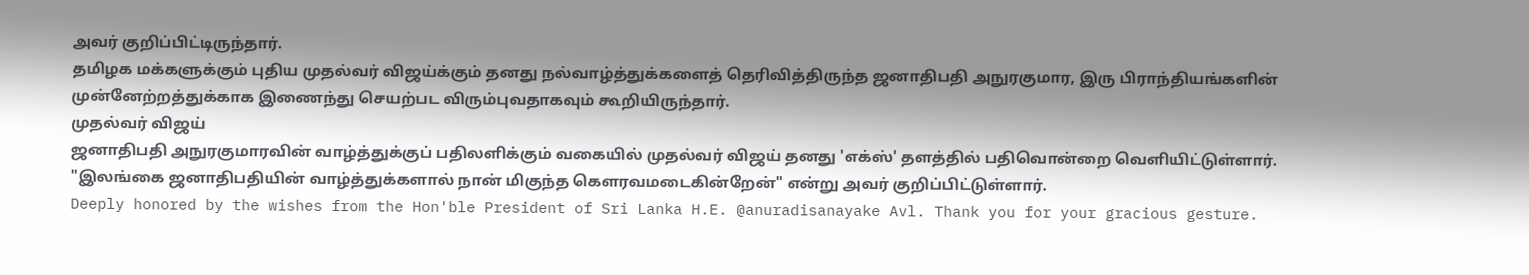அவர் குறிப்பிட்டிருந்தார்.
தமிழக மக்களுக்கும் புதிய முதல்வர் விஜய்க்கும் தனது நல்வாழ்த்துக்களைத் தெரிவித்திருந்த ஜனாதிபதி அநுரகுமார, இரு பிராந்தியங்களின் முன்னேற்றத்துக்காக இணைந்து செயற்பட விரும்புவதாகவும் கூறியிருந்தார்.
முதல்வர் விஜய்
ஜனாதிபதி அநுரகுமாரவின் வாழ்த்துக்குப் பதிலளிக்கும் வகையில் முதல்வர் விஜய் தனது 'எக்ஸ்' தளத்தில் பதிவொன்றை வெளியிட்டுள்ளார்.
"இலங்கை ஜனாதிபதியின் வாழ்த்துக்களால் நான் மிகுந்த கௌரவமடைகின்றேன்" என்று அவர் குறிப்பிட்டுள்ளார்.
Deeply honored by the wishes from the Hon'ble President of Sri Lanka H.E. @anuradisanayake Avl. Thank you for your gracious gesture.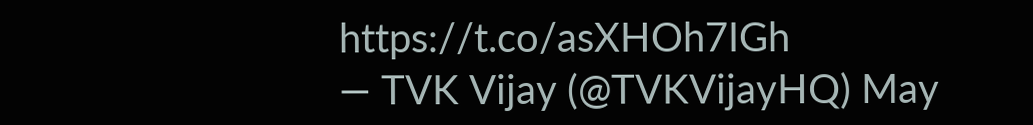https://t.co/asXHOh7IGh
— TVK Vijay (@TVKVijayHQ) May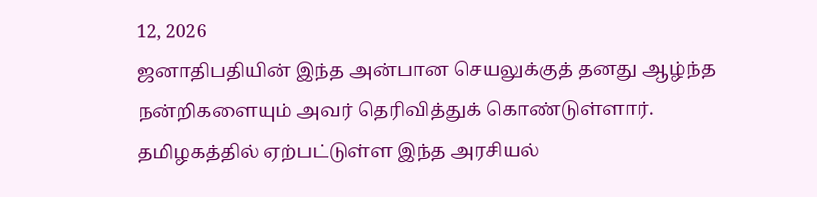12, 2026
ஜனாதிபதியின் இந்த அன்பான செயலுக்குத் தனது ஆழ்ந்த நன்றிகளையும் அவர் தெரிவித்துக் கொண்டுள்ளார்.
தமிழகத்தில் ஏற்பட்டுள்ள இந்த அரசியல்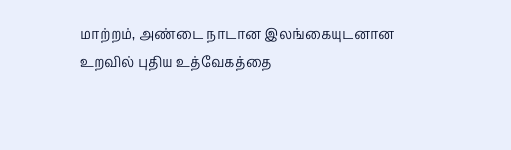மாற்றம், அண்டை நாடான இலங்கையுடனான உறவில் புதிய உத்வேகத்தை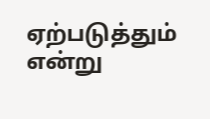ஏற்படுத்தும் என்று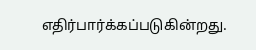எதிர்பார்க்கப்படுகின்றது.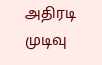அதிரடி முடிவு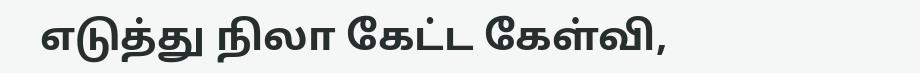எடுத்து நிலா கேட்ட கேள்வி,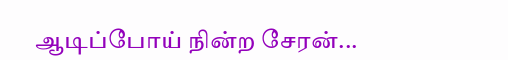ஆடிப்போய் நின்ற சேரன்...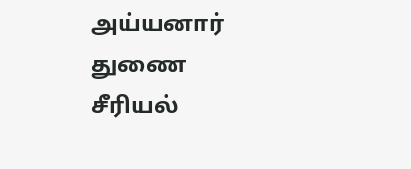அய்யனார் துணை சீரியல்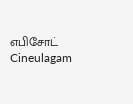எபிசோட் Cineulagam